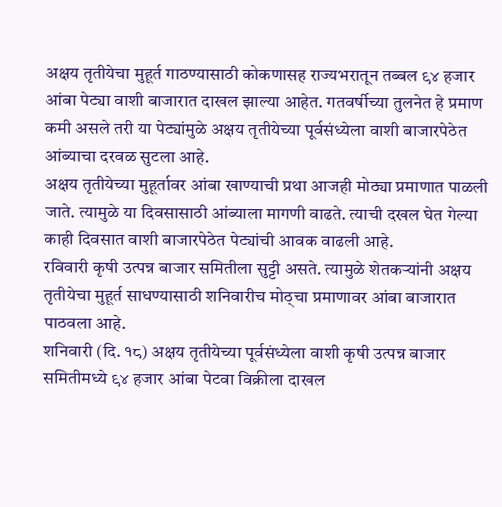अक्षय तृतीयेचा मुहूर्त गाठण्यासाठी कोकणासह राज्यभरातून तब्बल ९४ हजार आंबा पेट्या वाशी बाजारात दाखल झाल्या आहेत. गतवर्षीच्या तुलनेत हे प्रमाण कमी असले तरी या पेट्यांमुळे अक्षय तृतीयेच्या पूर्वसंध्येला वाशी बाजारपेठेत आंब्याचा दरवळ सुटला आहे.
अक्षय तृतीयेच्या मुहूर्तावर आंबा खाण्याची प्रथा आजही मोठ्या प्रमाणात पाळली जाते. त्यामुळे या दिवसासाठी आंब्याला मागणी वाढते. त्याची दखल घेत गेल्या काही दिवसात वाशी बाजारपेठेत पेट्यांची आवक वाढली आहे.
रविवारी कृषी उत्पन्न बाजार समितीला सुट्टी असते. त्यामुळे शेतकऱ्यांनी अक्षय तृतीयेचा मुहूर्त साधण्यासाठी शनिवारीच मोठ्चा प्रमाणावर आंबा बाजारात पाठवला आहे.
शनिवारी (दि. १८) अक्षय तृतीयेच्या पूर्वसंध्येला वाशी कृषी उत्पन्न बाजार समितीमध्ये ९४ हजार आंबा पेटवा विक्रीला दाखल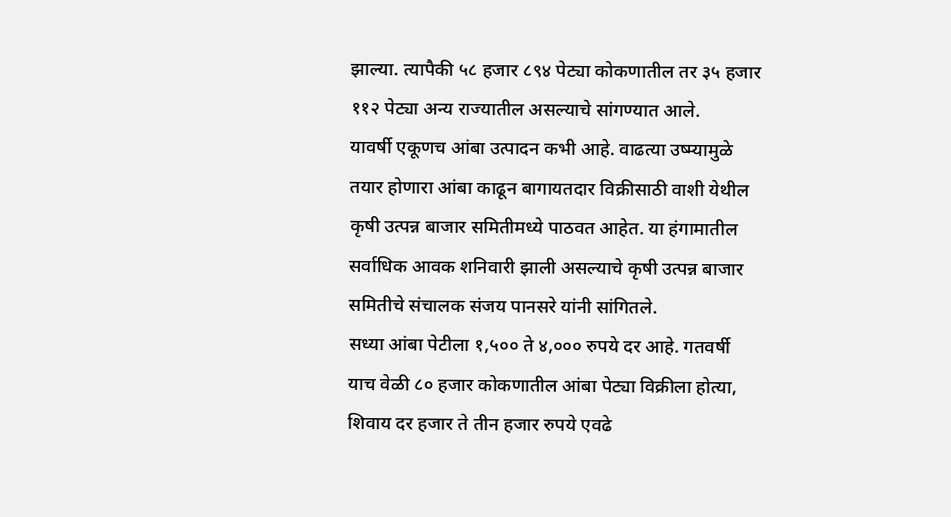झाल्या. त्यापैकी ५८ हजार ८९४ पेट्या कोकणातील तर ३५ हजार ११२ पेट्या अन्य राज्यातील असल्याचे सांगण्यात आले.
यावर्षी एकूणच आंबा उत्पादन कभी आहे. वाढत्या उष्म्यामुळे तयार होणारा आंबा काढून बागायतदार विक्रीसाठी वाशी येथील कृषी उत्पन्न बाजार समितीमध्ये पाठवत आहेत. या हंगामातील सर्वाधिक आवक शनिवारी झाली असल्याचे कृषी उत्पन्न बाजार समितीचे संचालक संजय पानसरे यांनी सांगितले.
सध्या आंबा पेटीला १,५०० ते ४,००० रुपये दर आहे. गतवर्षी याच वेळी ८० हजार कोकणातील आंबा पेट्या विक्रीला होत्या, शिवाय दर हजार ते तीन हजार रुपये एवढे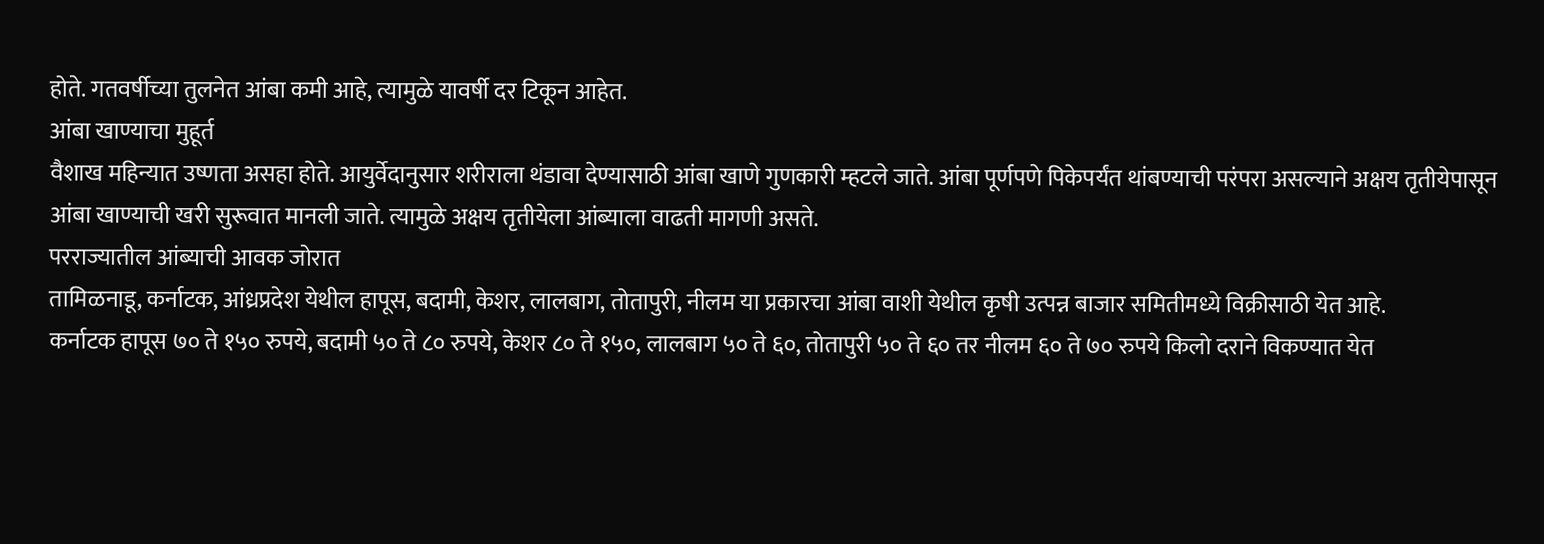होते. गतवर्षीच्या तुलनेत आंबा कमी आहे, त्यामुळे यावर्षी दर टिकून आहेत.
आंबा खाण्याचा मुहूर्त
वैशाख महिन्यात उष्णता असहा होते. आयुर्वेदानुसार शरीराला थंडावा देण्यासाठी आंबा खाणे गुणकारी म्हटले जाते. आंबा पूर्णपणे पिकेपर्यंत थांबण्याची परंपरा असल्याने अक्षय तृतीयेपासून आंबा खाण्याची खरी सुरूवात मानली जाते. त्यामुळे अक्षय तृतीयेला आंब्याला वाढती मागणी असते.
परराज्यातील आंब्याची आवक जोरात
तामिळनाडू, कर्नाटक, आंध्रप्रदेश येथील हापूस, बदामी, केशर, लालबाग, तोतापुरी, नीलम या प्रकारचा आंबा वाशी येथील कृषी उत्पन्न बाजार समितीमध्ये विक्रीसाठी येत आहे.
कर्नाटक हापूस ७० ते १५० रुपये, बदामी ५० ते ८० रुपये, केशर ८० ते १५०, लालबाग ५० ते ६०, तोतापुरी ५० ते ६० तर नीलम ६० ते ७० रुपये किलो दराने विकण्यात येत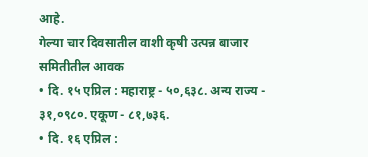आहे.
गेल्या चार दिवसातील वाशी कृषी उत्पन्न बाजार समितीतील आवक
• दि. १५ एप्रिल : महाराष्ट्र - ५०,६३८. अन्य राज्य - ३१,०९८०. एकूण - ८१,७३६.
• दि. १६ एप्रिल :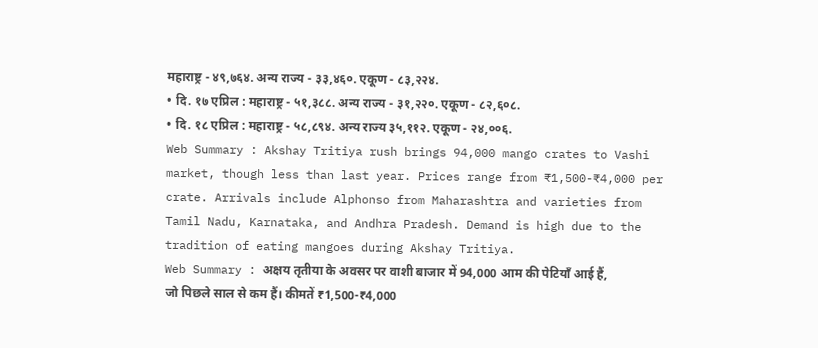महाराष्ट्र - ४९,७६४. अन्य राज्य - ३३,४६०. एकूण - ८३,२२४.
• दि. १७ एप्रिल : महाराष्ट्र - ५१,३८८. अन्य राज्य - ३१,२२०. एकूण - ८२,६०८.
• दि. १८ एप्रिल : महाराष्ट्र - ५८,८९४. अन्य राज्य ३५,११२. एकूण - २४,००६.
Web Summary : Akshay Tritiya rush brings 94,000 mango crates to Vashi market, though less than last year. Prices range from ₹1,500-₹4,000 per crate. Arrivals include Alphonso from Maharashtra and varieties from Tamil Nadu, Karnataka, and Andhra Pradesh. Demand is high due to the tradition of eating mangoes during Akshay Tritiya.
Web Summary : अक्षय तृतीया के अवसर पर वाशी बाजार में 94,000 आम की पेटियाँ आई हैं, जो पिछले साल से कम हैं। कीमतें ₹1,500-₹4,000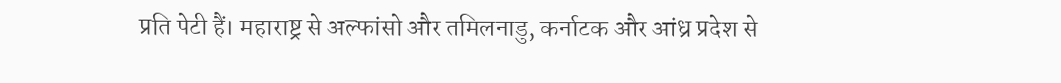प्रति पेटी हैं। महाराष्ट्र से अल्फांसो और तमिलनाडु, कर्नाटक और आंध्र प्रदेश से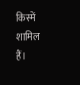किस्में शामिल हैं।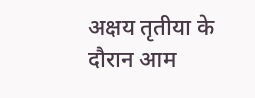अक्षय तृतीया के दौरान आम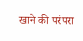खाने की परंपरा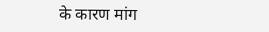के कारण मांग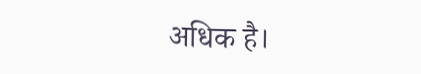अधिक है।